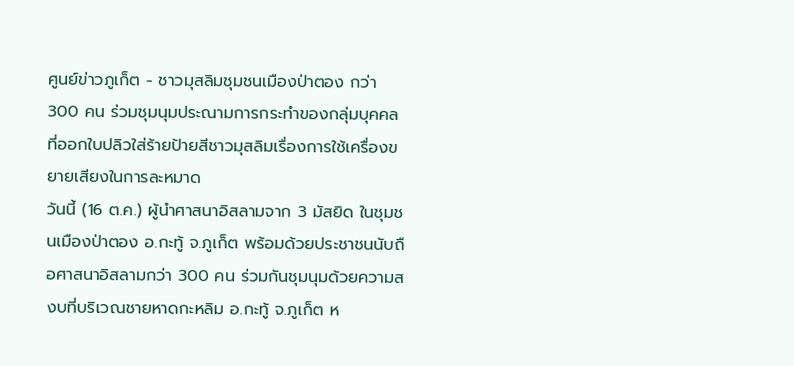ศูนย์ข่าวภูเก็ต - ชาวมุสลิมชุมชนเมืองป่าตอง กว่า 300 คน ร่วมชุมนุมประณามการกระทำของกลุ่มบุคคลที่ออกใบปลิวใส่ร้ายป้ายสีชาวมุสลิมเรื่องการใช้เครื่องขยายเสียงในการละหมาด
วันนี้ (16 ต.ค.) ผู้นำศาสนาอิสลามจาก 3 มัสยิด ในชุมชนเมืองป่าตอง อ.กะทู้ จ.ภูเก็ต พร้อมด้วยประชาชนนับถือศาสนาอิสลามกว่า 300 คน ร่วมกันชุมนุมด้วยความสงบที่บริเวณชายหาดกะหลิม อ.กะทู้ จ.ภูเก็ต ห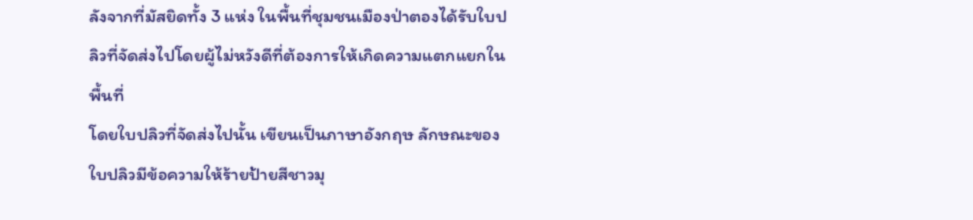ลังจากที่มัสยิดทั้ง 3 แห่ง ในพื้นที่ชุมชนเมืองป่าตองได้รับใบปลิวที่จัดส่งไปโดยผู้ไม่หวังดีที่ต้องการให้เกิดความแตกแยกในพื้นที่
โดยใบปลิวที่จัดส่งไปนั้น เขียนเป็นภาษาอังกฤษ ลักษณะของใบปลิวมีข้อความให้ร้ายป้ายสีชาวมุ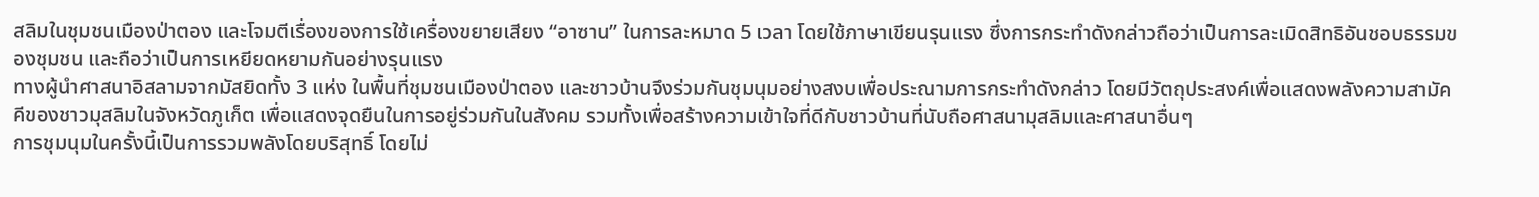สลิมในชุมชนเมืองป่าตอง และโจมตีเรื่องของการใช้เครื่องขยายเสียง “อาซาน” ในการละหมาด 5 เวลา โดยใช้ภาษาเขียนรุนแรง ซึ่งการกระทำดังกล่าวถือว่าเป็นการละเมิดสิทธิอันชอบธรรมของชุมชน และถือว่าเป็นการเหยียดหยามกันอย่างรุนแรง
ทางผู้นำศาสนาอิสลามจากมัสยิดทั้ง 3 แห่ง ในพื้นที่ชุมชนเมืองป่าตอง และชาวบ้านจึงร่วมกันชุมนุมอย่างสงบเพื่อประณามการกระทำดังกล่าว โดยมีวัตถุประสงค์เพื่อแสดงพลังความสามัคคีของชาวมุสลิมในจังหวัดภูเก็ต เพื่อแสดงจุดยืนในการอยู่ร่วมกันในสังคม รวมทั้งเพื่อสร้างความเข้าใจที่ดีกับชาวบ้านที่นับถือศาสนามุสลิมและศาสนาอื่นๆ
การชุมนุมในครั้งนี้เป็นการรวมพลังโดยบริสุทธิ์ โดยไม่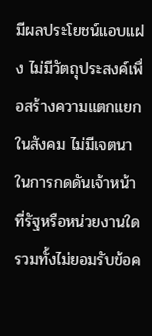มีผลประโยชน์แอบแฝง ไม่มีวัตถุประสงค์เพื่อสร้างความแตกแยกในสังคม ไม่มีเจตนาในการกดดันเจ้าหน้าที่รัฐหรือหน่วยงานใด รวมทั้งไม่ยอมรับข้อค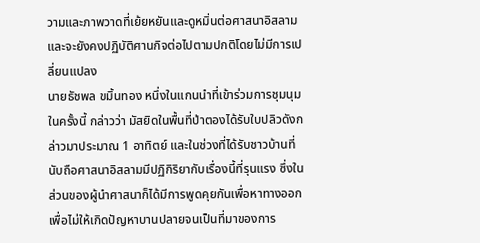วามและภาพวาดที่เย้ยหยันและดูหมิ่นต่อศาสนาอิสลาม และจะยังคงปฏิบัติศานกิจต่อไปตามปกติโดยไม่มีการเปลี่ยนแปลง
นายธัชพล ขมิ้นทอง หนึ่งในแกนนำที่เข้าร่วมการชุมนุมในครั้งนี้ กล่าวว่า มัสยิดในพื้นที่ป่าตองได้รับใบปลิวดังกล่าวมาประมาณ 1 อาทิตย์ และในช่วงที่ได้รับชาวบ้านที่นับถือศาสนาอิสลามมีปฏิกิริยากับเรื่องนี้ที่รุนแรง ซึ่งในส่วนของผู้นำศาสนาก็ได้มีการพูดคุยกันเพื่อหาทางออกเพื่อไม่ให้เกิดปัญหาบานปลายจนเป็นที่มาของการ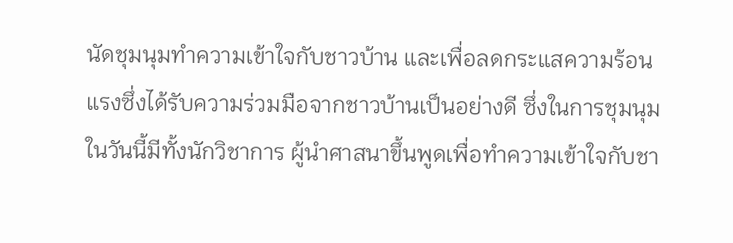นัดชุมนุมทำความเข้าใจกับชาวบ้าน และเพื่อลดกระแสความร้อนแรงซึ่งได้รับความร่วมมือจากชาวบ้านเป็นอย่างดี ซึ่งในการชุมนุมในวันนี้มีทั้งนักวิชาการ ผู้นำศาสนาขึ้นพูดเพื่อทำความเข้าใจกับชา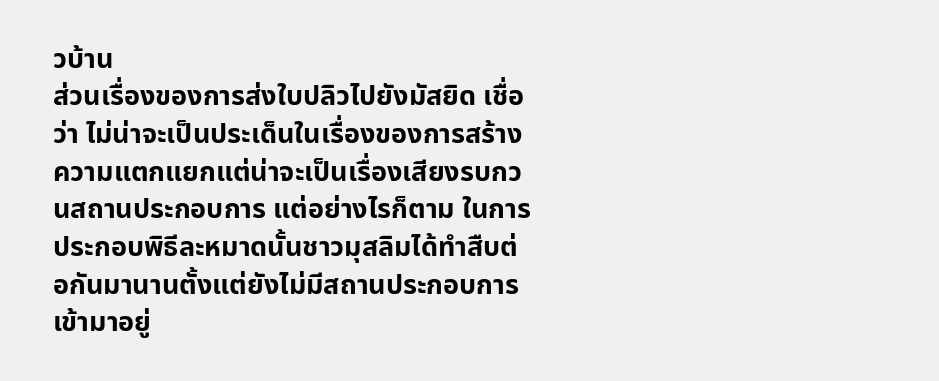วบ้าน
ส่วนเรื่องของการส่งใบปลิวไปยังมัสยิด เชื่อว่า ไม่น่าจะเป็นประเด็นในเรื่องของการสร้างความแตกแยกแต่น่าจะเป็นเรื่องเสียงรบกวนสถานประกอบการ แต่อย่างไรก็ตาม ในการประกอบพิธีละหมาดนั้นชาวมุสลิมได้ทำสืบต่อกันมานานตั้งแต่ยังไม่มีสถานประกอบการเข้ามาอยู่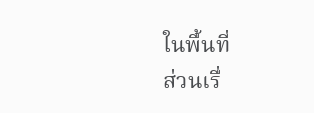ในพื้นที่
ส่วนเรื่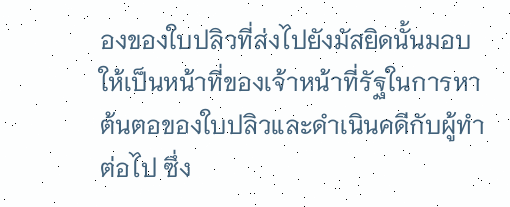องของใบปลิวที่ส่งไปยังมัสยิดนั้นมอบให้เป็นหน้าที่ของเจ้าหน้าที่รัฐในการหาต้นตอของใบปลิวและดำเนินคดีกับผู้ทำต่อไป ซึ่ง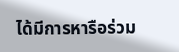ได้มีการหารือร่วม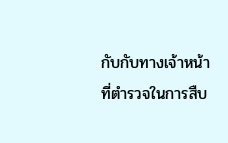กับกับทางเจ้าหน้าที่ตำรวจในการสืบ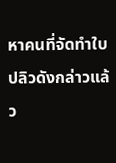หาคนที่จัดทำใบปลิวดังกล่าวแล้ว